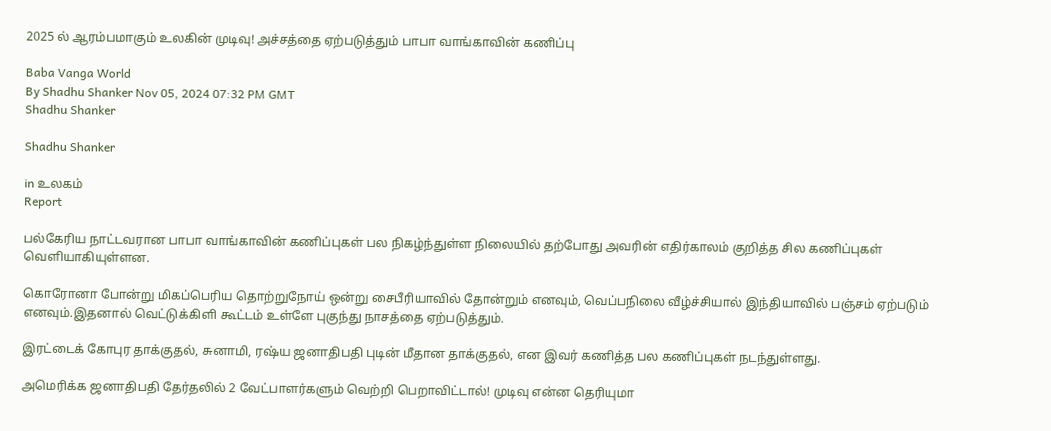2025 ல் ஆரம்பமாகும் உலகின் முடிவு! அச்சத்தை ஏற்படுத்தும் பாபா வாங்காவின் கணிப்பு

Baba Vanga World
By Shadhu Shanker Nov 05, 2024 07:32 PM GMT
Shadhu Shanker

Shadhu Shanker

in உலகம்
Report

பல்கேரிய நாட்டவரான பாபா வாங்காவின் கணிப்புகள் பல நிகழ்ந்துள்ள நிலையில் தற்போது அவரின் எதிர்காலம் குறித்த சில கணிப்புகள் வெளியாகியுள்ளன.

கொரோனா போன்று மிகப்பெரிய தொற்றுநோய் ஒன்று சைபீரியாவில் தோன்றும் எனவும், வெப்பநிலை வீழ்ச்சியால் இந்தியாவில் பஞ்சம் ஏற்படும் எனவும்.இதனால் வெட்டுக்கிளி கூட்டம் உள்ளே புகுந்து நாசத்தை ஏற்படுத்தும்.

இரட்டைக் கோபுர தாக்குதல், சுனாமி, ரஷ்ய ஜனாதிபதி புடின் மீதான தாக்குதல், என இவர் கணித்த பல கணிப்புகள் நடந்துள்ளது.

அமெரிக்க ஜனாதிபதி தேர்தலில் 2 வேட்பாளர்களும் வெற்றி பெறாவிட்டால்! முடிவு என்ன தெரியுமா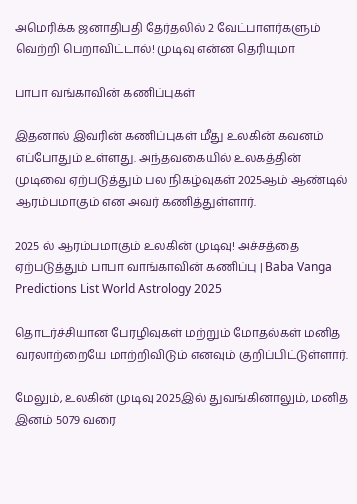அமெரிக்க ஜனாதிபதி தேர்தலில் 2 வேட்பாளர்களும் வெற்றி பெறாவிட்டால்! முடிவு என்ன தெரியுமா

பாபா வங்காவின் கணிப்புகள்

இதனால் இவரின் கணிப்புகள் மீது உலகின் கவனம் எப்போதும் உள்ளது. அந்தவகையில் உலகத்தின் முடிவை ஏற்படுத்தும் பல நிகழ்வுகள் 2025ஆம் ஆண்டில் ஆரம்பமாகும் என அவர் கணித்துள்ளார்.

2025 ல் ஆரம்பமாகும் உலகின் முடிவு! அச்சத்தை ஏற்படுத்தும் பாபா வாங்காவின் கணிப்பு | Baba Vanga Predictions List World Astrology 2025

தொடர்ச்சியான பேரழிவுகள் மற்றும் மோதல்கள் மனித வரலாற்றையே மாற்றிவிடும் எனவும் குறிப்பிட்டுள்ளார்.

மேலும், உலகின் முடிவு 2025இல் துவங்கினாலும், மனித இனம் 5079 வரை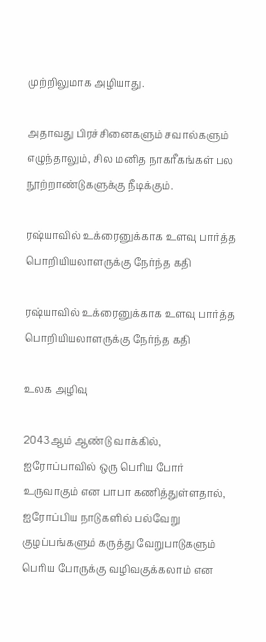முற்றிலுமாக அழியாது.

அதாவது பிரச்சினைகளும் சவால்களும் எழுந்தாலும், சில மனித நாகரீகங்கள் பல நூற்றாண்டுகளுக்கு நீடிக்கும்.

ரஷ்யாவில் உக்ரைனுக்காக உளவு பார்த்த பொறியியலாளருக்கு நேர்ந்த கதி

ரஷ்யாவில் உக்ரைனுக்காக உளவு பார்த்த பொறியியலாளருக்கு நேர்ந்த கதி

உலக அழிவு

2043ஆம் ஆண்டு வாக்கில், ஐரோப்பாவில் ஒரு பெரிய போர் உருவாகும் என பாபா கணித்துள்ளதால், ஐரோப்பிய நாடுகளில் பல்வேறு குழப்பங்களும் கருத்து வேறுபாடுகளும் பெரிய போருக்கு வழிவகுக்கலாம் என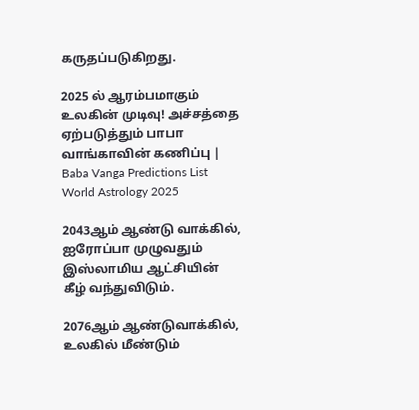கருதப்படுகிறது.

2025 ல் ஆரம்பமாகும் உலகின் முடிவு! அச்சத்தை ஏற்படுத்தும் பாபா வாங்காவின் கணிப்பு | Baba Vanga Predictions List World Astrology 2025

2043ஆம் ஆண்டு வாக்கில், ஐரோப்பா முழுவதும் இஸ்லாமிய ஆட்சியின் கீழ் வந்துவிடும்.

2076ஆம் ஆண்டுவாக்கில், உலகில் மீண்டும்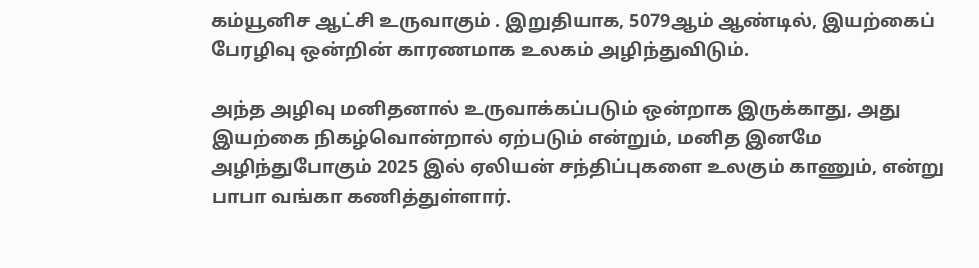கம்யூனிச ஆட்சி உருவாகும் . இறுதியாக, 5079ஆம் ஆண்டில், இயற்கைப் பேரழிவு ஒன்றின் காரணமாக உலகம் அழிந்துவிடும்.

அந்த அழிவு மனிதனால் உருவாக்கப்படும் ஒன்றாக இருக்காது, அது இயற்கை நிகழ்வொன்றால் ஏற்படும் என்றும், மனித இனமே அழிந்துபோகும் 2025 இல் ஏலியன் சந்திப்புகளை உலகும் காணும், என்று பாபா வங்கா கணித்துள்ளார்.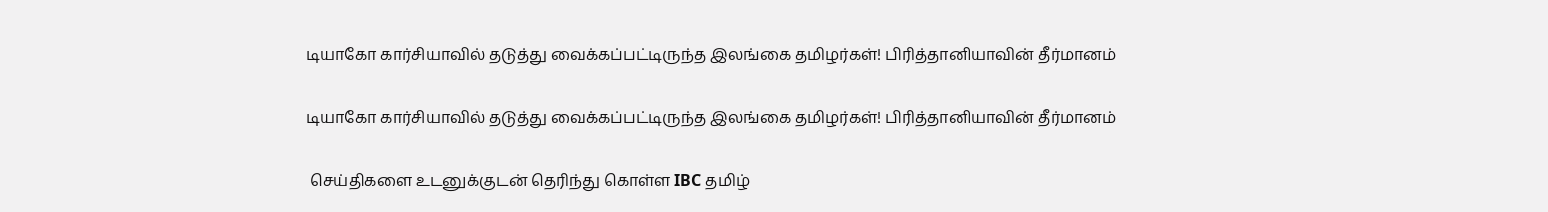டியாகோ கார்சியாவில் தடுத்து வைக்கப்பட்டிருந்த இலங்கை தமிழர்கள்! பிரித்தானியாவின் தீர்மானம்

டியாகோ கார்சியாவில் தடுத்து வைக்கப்பட்டிருந்த இலங்கை தமிழர்கள்! பிரித்தானியாவின் தீர்மானம்

 செய்திகளை உடனுக்குடன் தெரிந்து கொள்ள IBC தமிழ்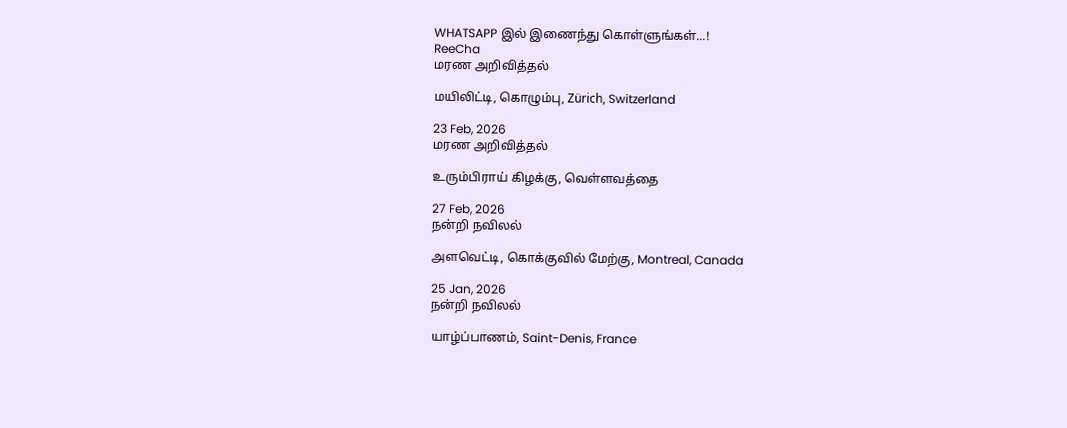WHATSAPP இல் இணைந்து கொள்ளுங்கள்...!
ReeCha
மரண அறிவித்தல்

மயிலிட்டி, கொழும்பு, Zürich, Switzerland

23 Feb, 2026
மரண அறிவித்தல்

உரும்பிராய் கிழக்கு, வெள்ளவத்தை

27 Feb, 2026
நன்றி நவிலல்

அளவெட்டி, கொக்குவில் மேற்கு, Montreal, Canada

25 Jan, 2026
நன்றி நவிலல்

யாழ்ப்பாணம், Saint-Denis, France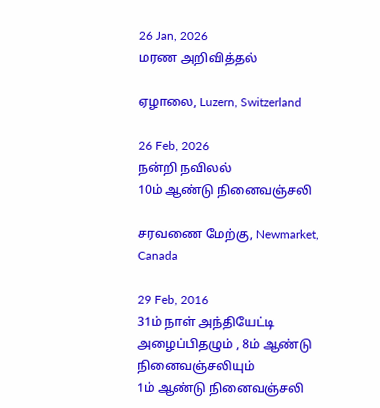26 Jan, 2026
மரண அறிவித்தல்

ஏழாலை, Luzern, Switzerland

26 Feb, 2026
நன்றி நவிலல்
10ம் ஆண்டு நினைவஞ்சலி

சரவணை மேற்கு, Newmarket, Canada

29 Feb, 2016
31ம் நாள் அந்தியேட்டி அழைப்பிதழும் , 8ம் ஆண்டு நினைவஞ்சலியும்
1ம் ஆண்டு நினைவஞ்சலி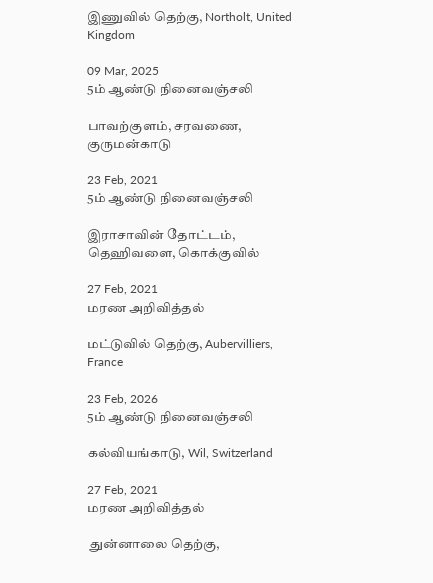இணுவில் தெற்கு, Northolt, United Kingdom

09 Mar, 2025
5ம் ஆண்டு நினைவஞ்சலி

பாவற்குளம், சரவணை, குருமன்காடு

23 Feb, 2021
5ம் ஆண்டு நினைவஞ்சலி

இராசாவின் தோட்டம், தெஹிவளை, கொக்குவில்

27 Feb, 2021
மரண அறிவித்தல்

மட்டுவில் தெற்கு, Aubervilliers, France

23 Feb, 2026
5ம் ஆண்டு நினைவஞ்சலி

கல்வியங்காடு, Wil, Switzerland

27 Feb, 2021
மரண அறிவித்தல்

 துன்னாலை தெற்கு,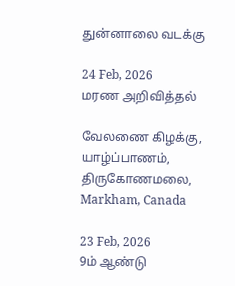துன்னாலை வடக்கு

24 Feb, 2026
மரண அறிவித்தல்

வேலணை கிழக்கு, யாழ்ப்பாணம், திருகோணமலை, Markham, Canada

23 Feb, 2026
9ம் ஆண்டு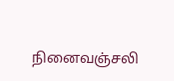நினைவஞ்சலி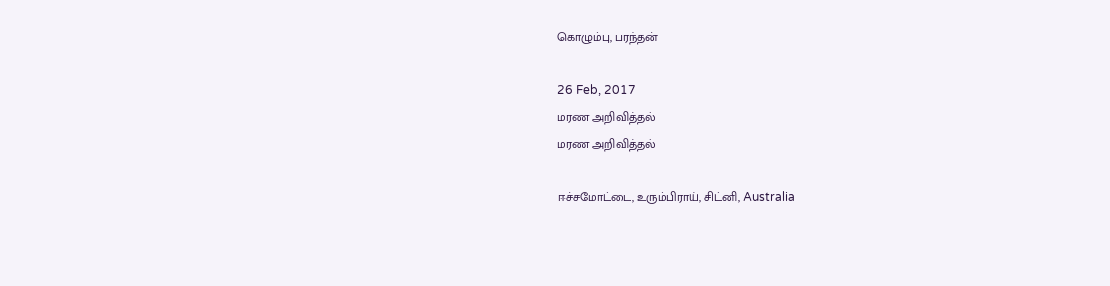கொழும்பு, பரந்தன்

26 Feb, 2017
மரண அறிவித்தல்
மரண அறிவித்தல்

ஈச்சமோட்டை, உரும்பிராய், சிட்னி, Australia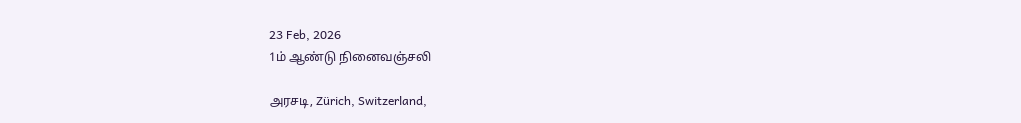23 Feb, 2026
1ம் ஆண்டு நினைவஞ்சலி

அரசடி, Zürich, Switzerland,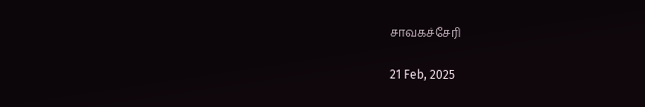சாவகச்சேரி

21 Feb, 2025